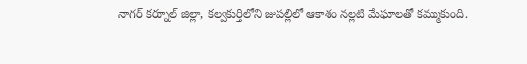నాగర్ కర్నూల్ జిల్లా, కల్వకుర్తిలోని జుపల్లిలో ఆకాశం నల్లటి మేఘాలతో కమ్ముకుంది.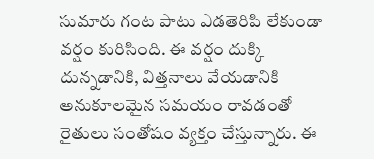సుమారు గంట పాటు ఎడతెరిపి లేకుండా వర్షం కురిసింది. ఈ వర్షం దుక్కి దున్నడానికి, విత్తనాలు వేయడానికి అనుకూలమైన సమయం రావడంతో రైతులు సంతోషం వ్యక్తం చేస్తున్నారు. ఈ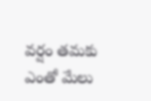వర్షం తమకు ఎంతో మేలు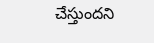చేస్తుందని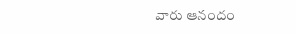వారు ఆనందం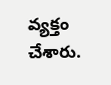వ్యక్తం చేశారు.